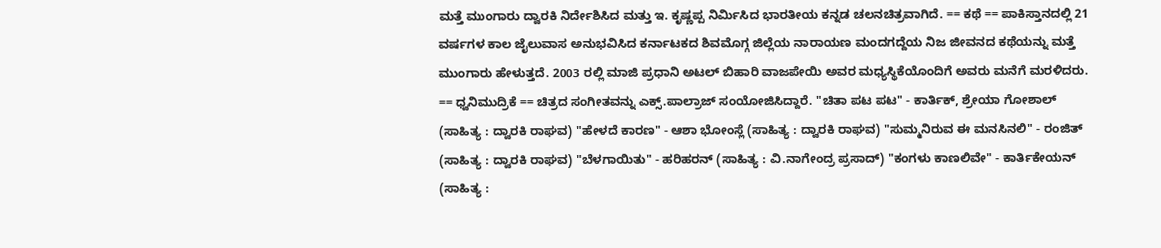ಮತ್ತೆ ಮುಂಗಾರು ದ್ವಾರಕಿ ನಿರ್ದೇಶಿಸಿದ ಮತ್ತು ಇ. ಕೃಷ್ಣಪ್ಪ ನಿರ್ಮಿಸಿದ ಭಾರತೀಯ ಕನ್ನಡ ಚಲನಚಿತ್ರವಾಗಿದೆ. == ಕಥೆ == ಪಾಕಿಸ್ತಾನದಲ್ಲಿ 21 ವರ್ಷಗಳ ಕಾಲ ಜೈಲುವಾಸ ಅನುಭವಿಸಿದ ಕರ್ನಾಟಕದ ಶಿವಮೊಗ್ಗ ಜಿಲ್ಲೆಯ ನಾರಾಯಣ ಮಂದಗದ್ದೆಯ ನಿಜ ಜೀವನದ ಕಥೆಯನ್ನು ಮತ್ತೆ ಮುಂಗಾರು ಹೇಳುತ್ತದೆ. 2003 ರಲ್ಲಿ ಮಾಜಿ ಪ್ರಧಾನಿ ಅಟಲ್ ಬಿಹಾರಿ ವಾಜಪೇಯಿ ಅವರ ಮಧ್ಯಸ್ಥಿಕೆಯೊಂದಿಗೆ ಅವರು ಮನೆಗೆ ಮರಳಿದರು. == ಧ್ವನಿಮುದ್ರಿಕೆ == ಚಿತ್ರದ ಸಂಗೀತವನ್ನು ಎಕ್ಸ್.ಪಾಲ್ರಾಜ್ ಸಂಯೋಜಿಸಿದ್ದಾರೆ. "ಚಿತಾ ಪಟ ಪಟ" - ಕಾರ್ತಿಕ್, ಶ್ರೇಯಾ ಗೋಶಾಲ್ (ಸಾಹಿತ್ಯ : ದ್ವಾರಕಿ ರಾಘವ) "ಹೇಳದೆ ಕಾರಣ" - ಆಶಾ ಭೋಂಸ್ಲೆ (ಸಾಹಿತ್ಯ : ದ್ವಾರಕಿ ರಾಘವ) "ಸುಮ್ಮನಿರುವ ಈ ಮನಸಿನಲಿ" - ರಂಜಿತ್ (ಸಾಹಿತ್ಯ : ದ್ವಾರಕಿ ರಾಘವ) "ಬೆಳಗಾಯಿತು" - ಹರಿಹರನ್ (ಸಾಹಿತ್ಯ : ವಿ.ನಾಗೇಂದ್ರ ಪ್ರಸಾದ್) "ಕಂಗಳು ಕಾಣಲಿವೇ" - ಕಾರ್ತಿಕೇಯನ್ (ಸಾಹಿತ್ಯ :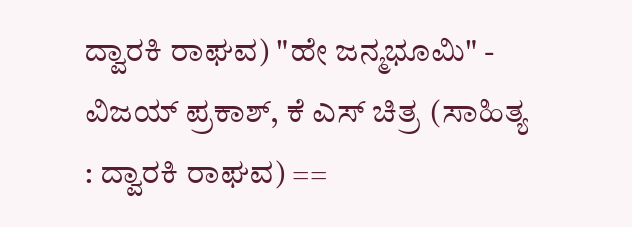ದ್ವಾರಕಿ ರಾಘವ) "ಹೇ ಜನ್ಮಭೂಮಿ" - ವಿಜಯ್ ಪ್ರಕಾಶ್, ಕೆ ಎಸ್ ಚಿತ್ರ (ಸಾಹಿತ್ಯ : ದ್ವಾರಕಿ ರಾಘವ) ==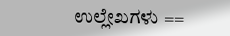ಉಲ್ಲೇಖಗಳು ==